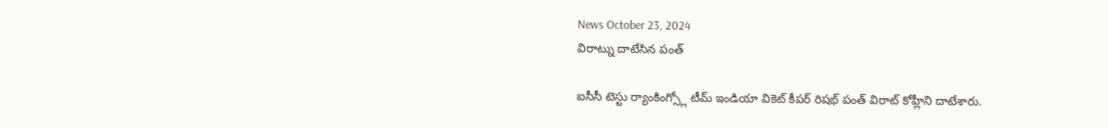News October 23, 2024
విరాట్ను దాటేసిన పంత్

ఐసీసీ టెస్టు ర్యాంకింగ్స్లో టీమ్ ఇండియా వికెట్ కీపర్ రిషభ్ పంత్ విరాట్ కోహ్లీని దాటేశారు.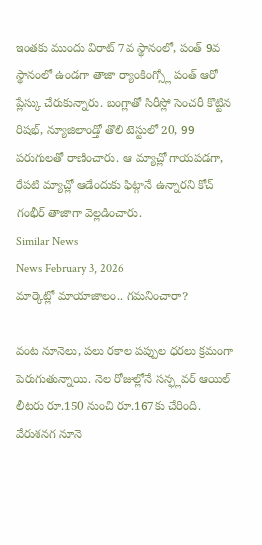ఇంతకు ముందు విరాట్ 7వ స్థానంలో, పంత్ 9వ స్థానంలో ఉండగా తాజా ర్యాంకింగ్స్లో పంత్ ఆరో ప్లేస్కు చేరుకున్నారు. బంగ్లాతో సిరీస్లో సెంచరీ కొట్టిన రిషభ్, న్యూజిలాండ్తో తొలి టెస్టులో 20, 99 పరుగులతో రాణించారు. ఆ మ్యాచ్లో గాయపడగా, రేపటి మ్యాచ్లో ఆడేందుకు ఫిట్గానే ఉన్నారని కోచ్ గంభీర్ తాజాగా వెల్లడించారు.
Similar News
News February 3, 2026
మార్కెట్లో మాయాజాలం.. గమనించారా?

వంట నూనెలు, పలు రకాల పప్పుల ధరలు క్రమంగా పెరుగుతున్నాయి. నెల రోజుల్లోనే సన్ఫ్లవర్ ఆయిల్ లీటరు రూ.150 నుంచి రూ.167కు చేరింది. వేరుశనగ నూనె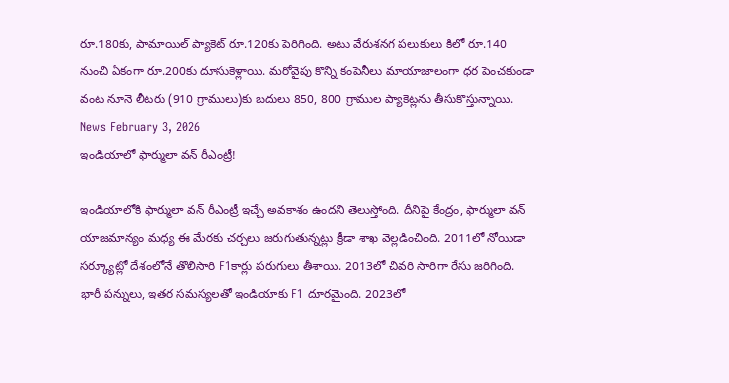రూ.180కు, పామాయిల్ ప్యాకెట్ రూ.120కు పెరిగింది. అటు వేరుశనగ పలుకులు కిలో రూ.140 నుంచి ఏకంగా రూ.200కు దూసుకెళ్లాయి. మరోవైపు కొన్ని కంపెనీలు మాయాజాలంగా ధర పెంచకుండా వంట నూనె లీటరు (910 గ్రాములు)కు బదులు 850, 800 గ్రాముల ప్యాకెట్లను తీసుకొస్తున్నాయి.
News February 3, 2026
ఇండియాలో ఫార్ములా వన్ రీఎంట్రీ!

ఇండియాలోకి ఫార్ములా వన్ రీఎంట్రీ ఇచ్చే అవకాశం ఉందని తెలుస్తోంది. దీనిపై కేంద్రం, ఫార్ములా వన్ యాజమాన్యం మధ్య ఈ మేరకు చర్చలు జరుగుతున్నట్లు క్రీడా శాఖ వెల్లడించింది. 2011లో నోయిడా సర్క్యూట్లో దేశంలోనే తొలిసారి F1కార్లు పరుగులు తీశాయి. 2013లో చివరి సారిగా రేసు జరిగింది. భారీ పన్నులు, ఇతర సమస్యలతో ఇండియాకు F1 దూరమైంది. 2023లో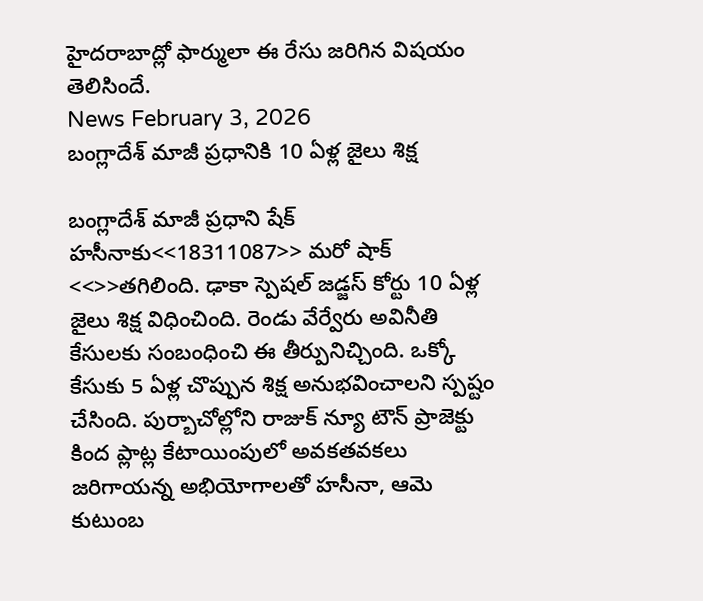హైదరాబాద్లో ఫార్ములా ఈ రేసు జరిగిన విషయం తెలిసిందే.
News February 3, 2026
బంగ్లాదేశ్ మాజీ ప్రధానికి 10 ఏళ్ల జైలు శిక్ష

బంగ్లాదేశ్ మాజీ ప్రధాని షేక్ హసీనాకు<<18311087>> మరో షాక్ <<>>తగిలింది. ఢాకా స్పెషల్ జడ్జస్ కోర్టు 10 ఏళ్ల జైలు శిక్ష విధించింది. రెండు వేర్వేరు అవినీతి కేసులకు సంబంధించి ఈ తీర్పునిచ్చింది. ఒక్కో కేసుకు 5 ఏళ్ల చొప్పున శిక్ష అనుభవించాలని స్పష్టం చేసింది. పుర్బాచోల్లోని రాజుక్ న్యూ టౌన్ ప్రాజెక్టు కింద ప్లాట్ల కేటాయింపులో అవకతవకలు జరిగాయన్న అభియోగాలతో హసీనా, ఆమె కుటుంబ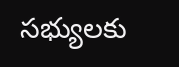సభ్యులకు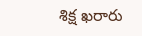శిక్ష ఖరారు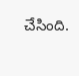చేసింది.